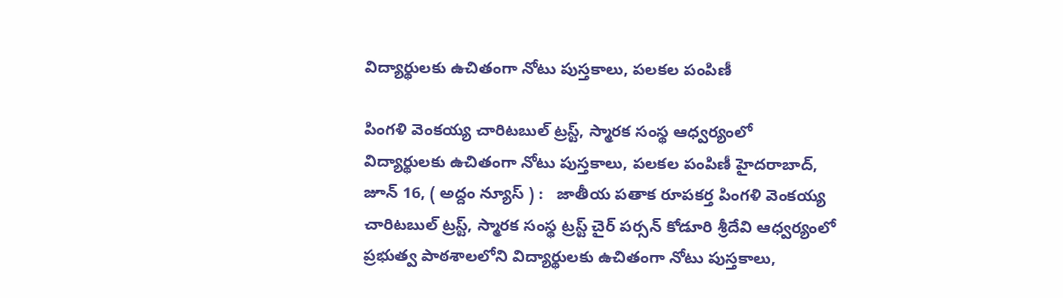విద్యార్థుల‌కు ఉచితంగా నోటు పుస్త‌కాలు, ప‌ల‌క‌ల పంపిణీ

పింగళి వెంకయ్య చారిటబుల్ ట్రస్ట్, స్మారక సంస్థ ఆధ్వ‌ర్యంలో విద్యార్థుల‌కు ఉచితంగా నోటు పుస్త‌కాలు, ప‌ల‌క‌ల పంపిణీ హైద‌రాబాద్‌, జూన్ 16, ( అద్దం న్యూస్ ) :   జాతీయ పతాక రూపకర్త పింగళి వెంకయ్య చారిటబుల్ ట్రస్ట్, స్మారక సంస్థ ట్రస్ట్ చైర్ పర్సన్ కోడూరి శ్రీదేవి ఆధ్వర్యంలో ప్ర‌భుత్వ పాఠ‌శాల‌లోని విద్యార్థుల‌కు ఉచితంగా నోటు పుస్త‌కాలు,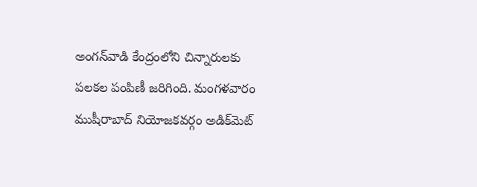అంగ‌న్‌వాడి కేంద్రంలోని చిన్నారుల‌కు ప‌ల‌క‌ల పంపిణీ జ‌రిగింది. మంగ‌ళ‌వారం ముషీరాబాద్ నియోజ‌క‌వ‌ర్గం అడిక్‌మెట్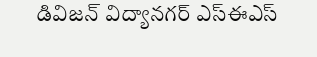డివిజ‌న్ విద్యాన‌గ‌ర్ ఎస్ఈఎస్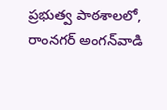ప్రభుత్వ పాఠశాలలో, రాంనగర్ అంగన్‌వాడి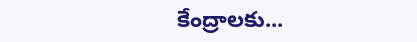కేంద్రాల‌కు...